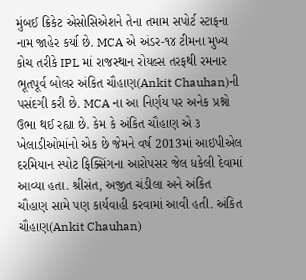મુંબઈ ક્રિકેટ એસોસિએશને તેના તમામ સપોર્ટ સ્ટાફના નામ જાહેર કર્યા છે. MCA એ અંડર-૧૪ ટીમના મુખ્ય કોચ તરીકે IPL માં રાજસ્થાન રોયલ્સ તરફથી રમનાર ભૂતપૂર્વ બોલર અંકિત ચૌહાણ(Ankit Chauhan)ની પસંદગી કરી છે. MCA ના આ નિર્ણય પર અનેક પ્રશ્નો ઉભા થઈ રહ્યા છે. કેમ કે અંકિત ચૌહાણ એ ૩ ખેલાડીઓમાંનો એક છે જેમને વર્ષ 2013માં આઇપીએલ દરમિયાન સ્પોટ ફિક્સિંગના આરોપસર જેલ ધકેલી દેવામાં આવ્યા હતા. શ્રીસંત, અજીત ચંડીલા અને અંકિત ચૌહાણ સામે પણ કાર્યવાહી કરવામાં આવી હતી. અંકિત ચૌહાણ(Ankit Chauhan)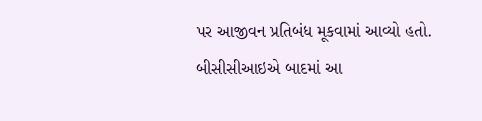પર આજીવન પ્રતિબંધ મૂકવામાં આવ્યો હતો.
બીસીસીઆઇએ બાદમાં આ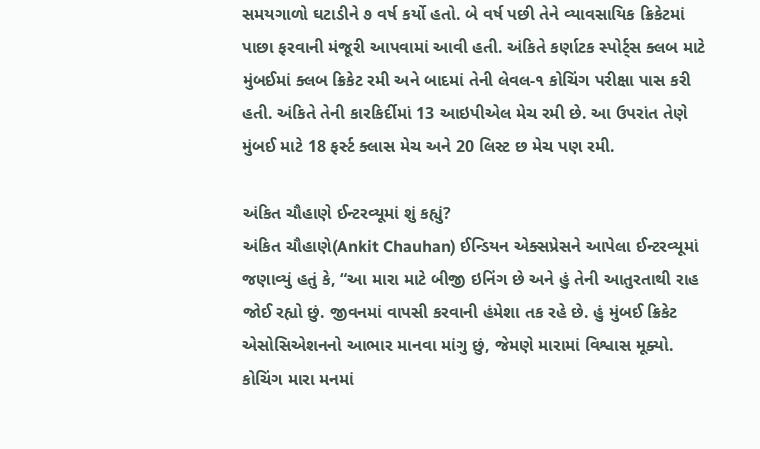સમયગાળો ઘટાડીને ૭ વર્ષ કર્યો હતો. બે વર્ષ પછી તેને વ્યાવસાયિક ક્રિકેટમાં પાછા ફરવાની મંજૂરી આપવામાં આવી હતી. અંકિતે કર્ણાટક સ્પોર્ટ્સ ક્લબ માટે મુંબઈમાં ક્લબ ક્રિકેટ રમી અને બાદમાં તેની લેવલ-૧ કોચિંગ પરીક્ષા પાસ કરી હતી. અંકિતે તેની કારકિર્દીમાં 13 આઇપીએલ મેચ રમી છે. આ ઉપરાંત તેણે મુંબઈ માટે 18 ફર્સ્ટ ક્લાસ મેચ અને 20 લિસ્ટ છ મેચ પણ રમી.

અંકિત ચૌહાણે ઈન્ટરવ્યૂમાં શું કહ્યું?
અંકિત ચૌહાણે(Ankit Chauhan) ઈન્ડિયન એક્સપ્રેસને આપેલા ઈન્ટરવ્યૂમાં જણાવ્યું હતું કે, “આ મારા માટે બીજી ઇનિંગ છે અને હું તેની આતુરતાથી રાહ જોઈ રહ્યો છું. જીવનમાં વાપસી કરવાની હંમેશા તક રહે છે. હું મુંબઈ ક્રિકેટ એસોસિએશનનો આભાર માનવા માંગુ છું, જેમણે મારામાં વિશ્વાસ મૂક્યો. કોચિંગ મારા મનમાં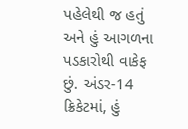પહેલેથી જ હતું અને હું આગળના પડકારોથી વાકેફ છું. અંડર-14 ક્રિકેટમાં, હું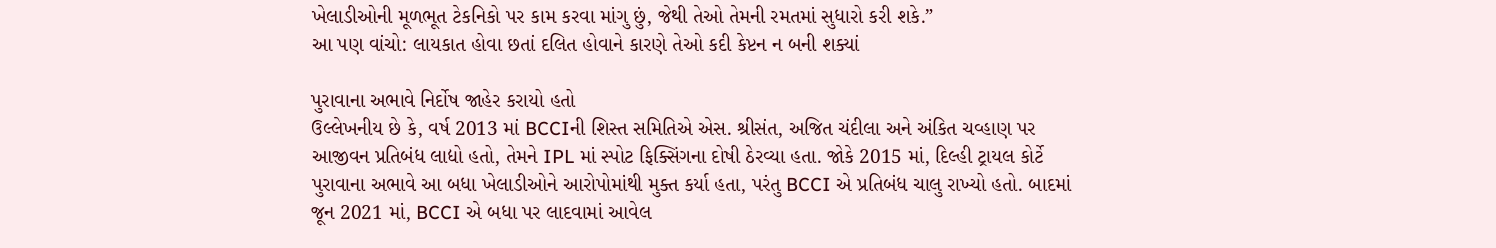ખેલાડીઓની મૂળભૂત ટેકનિકો પર કામ કરવા માંગુ છું, જેથી તેઓ તેમની રમતમાં સુધારો કરી શકે.”
આ પણ વાંચો: લાયકાત હોવા છતાં દલિત હોવાને કારણે તેઓ કદી કેપ્ટન ન બની શક્યાં

પુરાવાના અભાવે નિર્દોષ જાહેર કરાયો હતો
ઉલ્લેખનીય છે કે, વર્ષ 2013 માં BCCIની શિસ્ત સમિતિએ એસ. શ્રીસંત, અજિત ચંદીલા અને અંકિત ચવ્હાણ પર આજીવન પ્રતિબંધ લાદ્યો હતો, તેમને IPL માં સ્પોટ ફિક્સિંગના દોષી ઠેરવ્યા હતા. જોકે 2015 માં, દિલ્હી ટ્રાયલ કોર્ટે પુરાવાના અભાવે આ બધા ખેલાડીઓને આરોપોમાંથી મુક્ત કર્યા હતા, પરંતુ BCCI એ પ્રતિબંધ ચાલુ રાખ્યો હતો. બાદમાં જૂન 2021 માં, BCCI એ બધા પર લાદવામાં આવેલ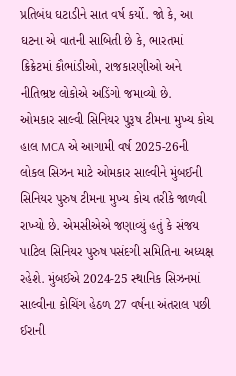પ્રતિબંધ ઘટાડીને સાત વર્ષ કર્યો. જો કે, આ ઘટના એ વાતની સાબિતી છે કે, ભારતમાં ક્રિક્રેટમાં કૌભાંડીઓ, રાજકારણીઓ અને નીતિભ્રષ્ટ લોકોએ અડિંગો જમાવ્યો છે.
ઓમકાર સાલ્વી સિનિયર પુરૂષ ટીમના મુખ્ય કોચ
હાલ MCA એ આગામી વર્ષ 2025-26ની લોકલ સિઝન માટે ઓમકાર સાલ્વીને મુંબઈની સિનિયર પુરુષ ટીમના મુખ્ય કોચ તરીકે જાળવી રાખ્યો છે. એમસીએએ જણાવ્યું હતું કે સંજય પાટિલ સિનિયર પુરુષ પસંદગી સમિતિના અધ્યક્ષ રહેશે. મુંબઈએ 2024-25 સ્થાનિક સિઝનમાં સાલ્વીના કોચિંગ હેઠળ 27 વર્ષના અંતરાલ પછી ઈરાની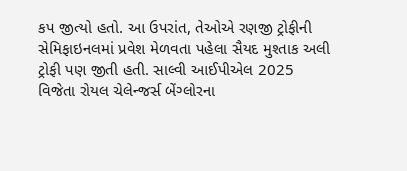કપ જીત્યો હતો. આ ઉપરાંત, તેઓએ રણજી ટ્રોફીની સેમિફાઇનલમાં પ્રવેશ મેળવતા પહેલા સૈયદ મુશ્તાક અલી ટ્રોફી પણ જીતી હતી. સાલ્વી આઈપીએલ 2025 વિજેતા રોયલ ચેલેન્જર્સ બેંગ્લોરના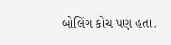બોલિંગ કોચ પણ હતા.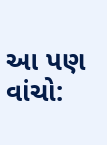આ પણ વાંચો: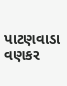પાટણવાડા વણકર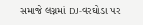સમાજે લગ્નમાં DJ-વરઘોડા પર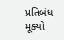પ્રતિબંધ મૂક્યો